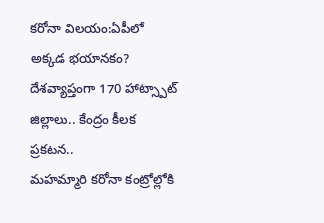కరోనా విలయం:ఏపీలో అక్కడ భయానకం? దేశవ్యాప్తంగా 170 హాట్స్పాట్ జిల్లాలు.. కేంద్రం కీలక ప్రకటన..
మహమ్మారి కరోనా కంట్రోల్లోకి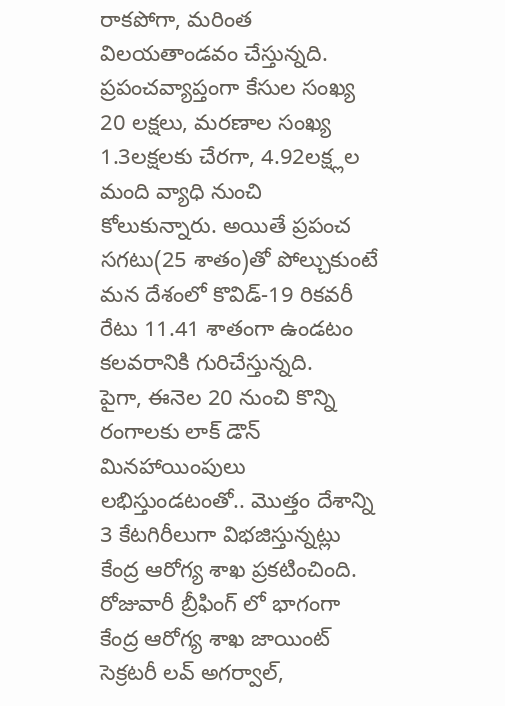రాకపోగా, మరింత విలయతాండవం చేస్తున్నది. ప్రపంచవ్యాప్తంగా కేసుల సంఖ్య 20 లక్షలు, మరణాల సంఖ్య 1.3లక్షలకు చేరగా, 4.92లక్ష్లల మంది వ్యాధి నుంచి కోలుకున్నారు. అయితే ప్రపంచ సగటు(25 శాతం)తో పోల్చుకుంటే మన దేశంలో కొవిడ్-19 రికవరీ రేటు 11.41 శాతంగా ఉండటం కలవరానికి గురిచేస్తున్నది.
పైగా, ఈనెల 20 నుంచి కొన్ని రంగాలకు లాక్ డౌన్ మినహాయింపులు లభిస్తుండటంతో.. మొత్తం దేశాన్ని 3 కేటగిరీలుగా విభజిస్తున్నట్లు కేంద్ర ఆరోగ్య శాఖ ప్రకటించింది. రోజువారీ బ్రీఫింగ్ లో భాగంగా కేంద్ర ఆరోగ్య శాఖ జాయింట్ సెక్రటరీ లవ్ అగర్వాల్,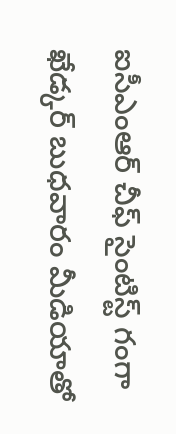ఐసీఎంఆర్ చీఫ్ సైంటిస్ట్ గంగా ఖేడ్కర్ బుధవారం మీడియాతో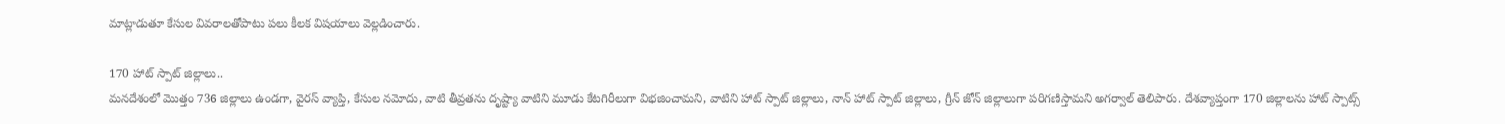మాట్లాడుతూ కేసుల వివరాలతోపాటు పలు కీలక విషయాలు వెల్లడించారు.

170 హాట్ స్పాట్ జిల్లాలు..
మనదేశంలో మొత్తం 736 జిల్లాలు ఉండగా, వైరస్ వ్యాప్తి, కేసుల నమోదు, వాటి తీవ్రతను దృష్ట్యా వాటిని మూడు కేటగిరీలుగా విభజించామని, వాటిని హాట్ స్పాట్ జిల్లాలు, నాన్ హాట్ స్పాట్ జిల్లాలు, గ్రీన్ జోన్ జిల్లాలుగా పరిగణిస్తామని అగర్వాల్ తెలిపారు. దేశవ్యాప్తంగా 170 జిల్లాలను హాట్ స్పాట్స్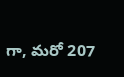గా, మరో 207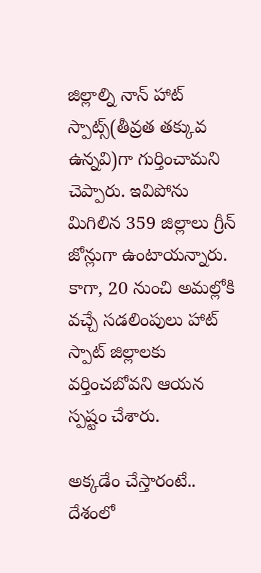జిల్లాల్ని నాన్ హాట్ స్పాట్స్(తీవ్రత తక్కువ ఉన్నవి)గా గుర్తించామని చెప్పారు. ఇవిపోను మిగిలిన 359 జిల్లాలు గ్రీన్ జోన్లుగా ఉంటాయన్నారు. కాగా, 20 నుంచి అమల్లోకి వచ్చే సడలింపులు హాట్ స్పాట్ జిల్లాలకు వర్తించబోవని ఆయన స్పష్టం చేశారు.

అక్కడేం చేస్తారంటే..
దేశంలో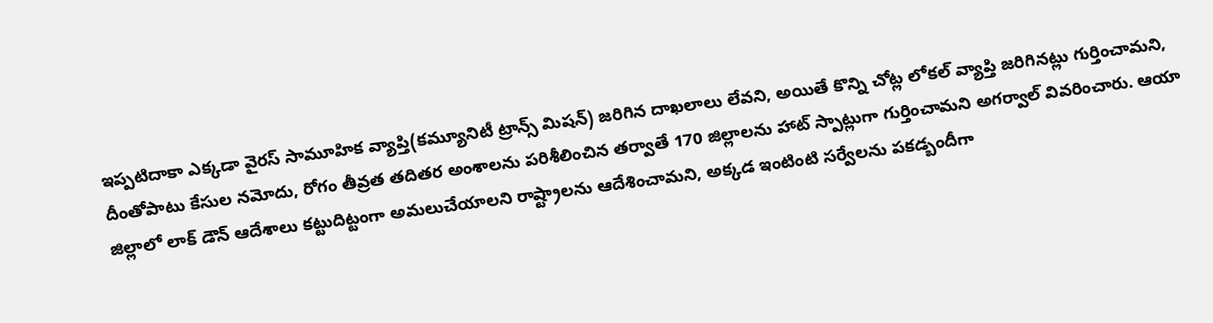ఇప్పటిదాకా ఎక్కడా వైరస్ సామూహిక వ్యాప్తి(కమ్యూనిటీ ట్రాన్స్ మిషన్) జరిగిన దాఖలాలు లేవని, అయితే కొన్ని చోట్ల లోకల్ వ్యాప్తి జరిగినట్లు గుర్తించామని, దీంతోపాటు కేసుల నమోదు, రోగం తీవ్రత తదితర అంశాలను పరిశీలించిన తర్వాతే 170 జిల్లాలను హాట్ స్పాట్లుగా గుర్తించామని అగర్వాల్ వివరించారు. ఆయా జిల్లాలో లాక్ డౌన్ ఆదేశాలు కట్టుదిట్టంగా అమలుచేయాలని రాష్ట్రాలను ఆదేశించామని, అక్కడ ఇంటింటి సర్వేలను పకడ్బందీగా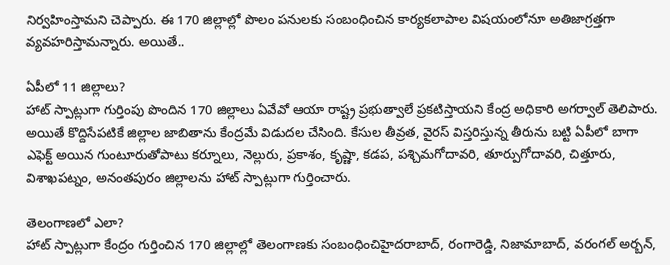నిర్వహింస్తామని చెప్పారు. ఈ 170 జిల్లాల్లో పొలం పనులకు సంబంధించిన కార్యకలాపాల విషయంలోనూ అతిజాగ్రత్తగా వ్యవహరిస్తామన్నారు. అయితే..

ఏపీలో 11 జిల్లాలు?
హాట్ స్పాట్లుగా గుర్తింపు పొందిన 170 జిల్లాలు ఏవేవో ఆయా రాష్ట్ర ప్రభుత్వాలే ప్రకటిస్తాయని కేంద్ర అధికారి అగర్వాల్ తెలిపారు. అయితే కొద్దిసేపటికే జిల్లాల జాబితాను కేంద్రమే విడుదల చేసింది. కేసుల తీవ్రత, వైరస్ విస్తరిస్తున్న తీరును బట్టి ఏపీలో బాగా ఎఫెక్ట్ అయిన గుంటూరుతోపాటు కర్నూలు, నెల్లురు, ప్రకాశం, కృష్ణా, కడప, పశ్చిమగోదావరి, తూర్పుగోదావరి, చిత్తూరు, విశాఖపట్నం, అనంతపురం జిల్లాలను హాట్ స్పాట్లుగా గుర్తించారు.

తెలంగాణలో ఎలా?
హాట్ స్పాట్లుగా కేంద్రం గుర్తించిన 170 జిల్లాల్లో తెలంగాణకు సంబంధించిహైదరాబాద్, రంగారెడ్డి, నిజామాబాద్, వరంగల్ అర్బన్,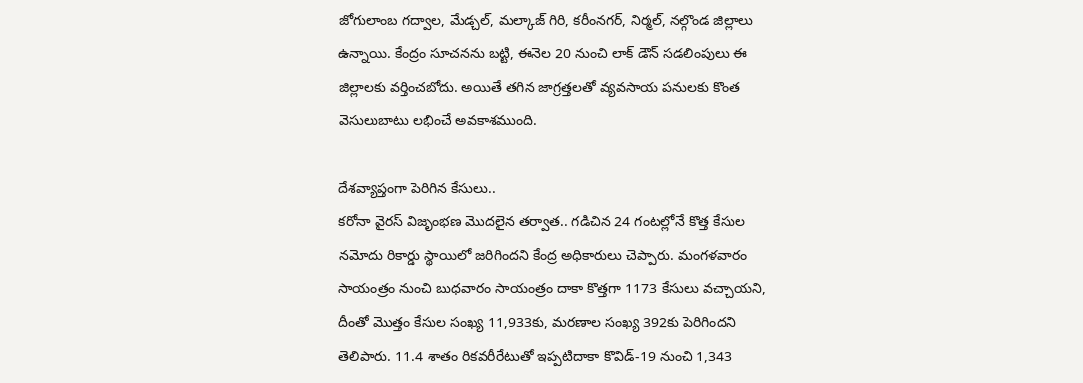జోగులాంబ గద్వాల, మేడ్చల్, మల్కాజ్ గిరి, కరీంనగర్, నిర్మల్, నల్గొండ జిల్లాలు ఉన్నాయి. కేంద్రం సూచనను బట్టి, ఈనెల 20 నుంచి లాక్ డౌన్ సడలింపులు ఈ జిల్లాలకు వర్తించబోదు. అయితే తగిన జాగ్రత్తలతో వ్యవసాయ పనులకు కొంత వెసులుబాటు లభించే అవకాశముంది.

దేశవ్యాప్తంగా పెరిగిన కేసులు..
కరోనా వైరస్ విజృంభణ మొదలైన తర్వాత.. గడిచిన 24 గంటల్లోనే కొత్త కేసుల నమోదు రికార్డు స్థాయిలో జరిగిందని కేంద్ర అధికారులు చెప్పారు. మంగళవారం సాయంత్రం నుంచి బుధవారం సాయంత్రం దాకా కొత్తగా 1173 కేసులు వచ్చాయని, దీంతో మొత్తం కేసుల సంఖ్య 11,933కు, మరణాల సంఖ్య 392కు పెరిగిందని తెలిపారు. 11.4 శాతం రికవరీరేటుతో ఇప్పటిదాకా కొవిడ్-19 నుంచి 1,343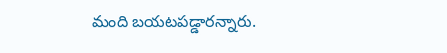మంది బయటపడ్డారన్నారు.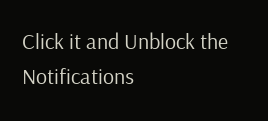Click it and Unblock the Notifications